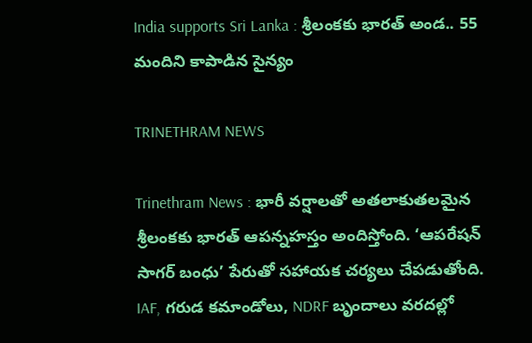India supports Sri Lanka : శ్రీలంకకు భారత్ అండ.. 55 మందిని కాపాడిన సైన్యం

TRINETHRAM NEWS

Trinethram News : భారీ వర్షాలతో అతలాకుతలమైన శ్రీలంకకు భారత్ ఆపన్నహస్తం అందిస్తోంది. ‘ఆపరేషన్ సాగర్ బంధు’ పేరుతో సహాయక చర్యలు చేపడుతోంది. IAF, గరుడ కమాండోలు, NDRF బృందాలు వరదల్లో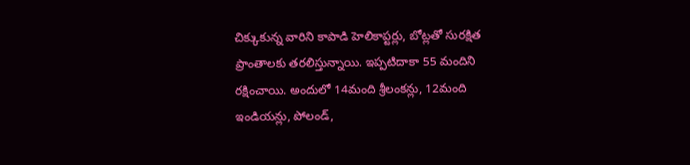చిక్కుకున్న వారిని కాపాడి హెలికాప్టర్లు, బోట్లతో సురక్షిత ప్రాంతాలకు తరలిస్తున్నాయి. ఇప్పటిదాకా 55 మందిని రక్షించాయి. అందులో 14మంది శ్రీలంకన్లు, 12మంది ఇండియన్లు, పోలండ్,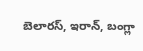బెలారస్, ఇరాన్, బంగ్లా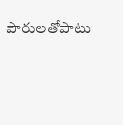పౌరులతోపాటు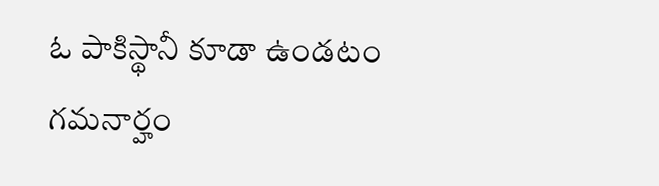ఓ పాకిస్థానీ కూడా ఉండటం గమనార్హం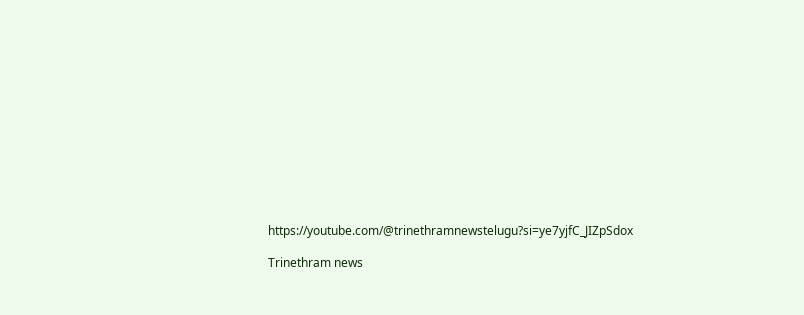https://youtube.com/@trinethramnewstelugu?si=ye7yjfC_JIZpSdox

Trinethram news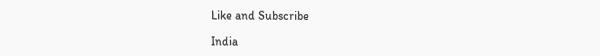Like and Subscribe

India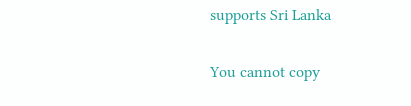supports Sri Lanka

You cannot copy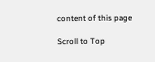content of this page

Scroll to Top